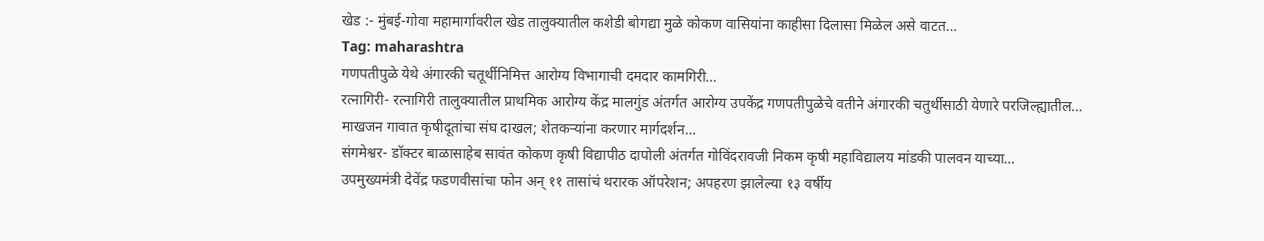खेड :- मुंबई-गोवा महामार्गावरील खेड तालुक्यातील कशेडी बोगद्या मुळे कोकण वासियांना काहीसा दिलासा मिळेल असे वाटत…
Tag: maharashtra
गणपतीपुळे येथे अंगारकी चतूर्थीनिमित्त आरोग्य विभागाची दमदार कामगिरी…
रत्नागिरी- रत्नागिरी तालुक्यातील प्राथमिक आरोग्य केंद्र मालगुंड अंतर्गत आरोग्य उपकेंद्र गणपतीपुळेचे वतीने अंगारकी चतुर्थीसाठी येणारे परजिल्ह्यातील…
माखजन गावात कृषीदूतांचा संघ दाखल; शेतकऱ्यांना करणार मार्गदर्शन…
संगमेश्वर- डॉक्टर बाळासाहेब सावंत कोकण कृषी विद्यापीठ दापोली अंतर्गत गोविंदरावजी निकम कृषी महाविद्यालय मांडकी पालवन याच्या…
उपमुख्यमंत्री देवेंद्र फडणवीसांचा फोन अन् ११ तासांचं थरारक ऑपरेशन; अपहरण झालेल्या १३ वर्षीय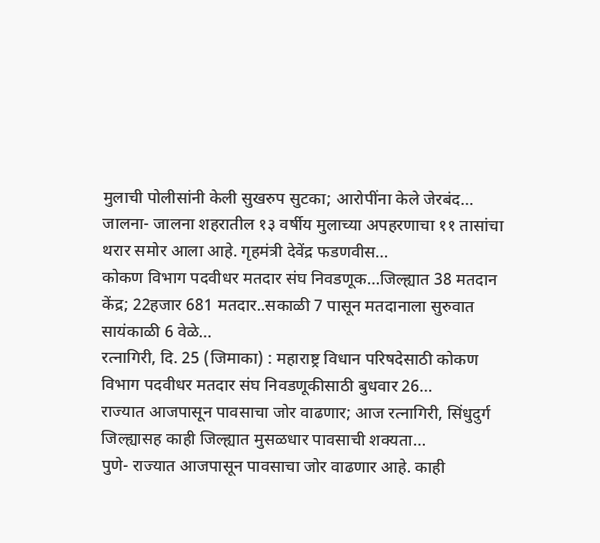मुलाची पोलीसांनी केली सुखरुप सुटका; आरोपींना केले जेरबंद…
जालना- जालना शहरातील १३ वर्षीय मुलाच्या अपहरणाचा ११ तासांचा थरार समोर आला आहे. गृहमंत्री देवेंद्र फडणवीस…
कोकण विभाग पदवीधर मतदार संघ निवडणूक…जिल्ह्यात 38 मतदान केंद्र; 22हजार 681 मतदार..सकाळी 7 पासून मतदानाला सुरुवात सायंकाळी 6 वेळे…
रत्नागिरी, दि. 25 (जिमाका) : महाराष्ट्र विधान परिषदेसाठी कोकण विभाग पदवीधर मतदार संघ निवडणूकीसाठी बुधवार 26…
राज्यात आजपासून पावसाचा जोर वाढणार; आज रत्नागिरी, सिंधुदुर्ग जिल्ह्यासह काही जिल्ह्यात मुसळधार पावसाची शक्यता…
पुणे- राज्यात आजपासून पावसाचा जोर वाढणार आहे. काही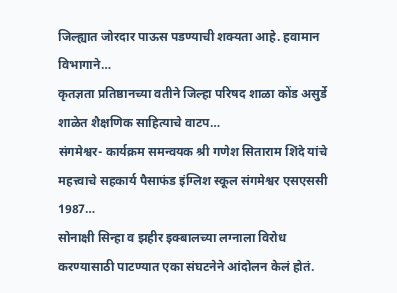जिल्ह्यात जोरदार पाऊस पडण्याची शक्यता आहे. हवामान विभागाने…
कृतज्ञता प्रतिष्ठानच्या वतीने जिल्हा परिषद शाळा कोंड असुर्डे शाळेत शैक्षणिक साहित्याचे वाटप…
संगमेश्वर- कार्यक्रम समन्वयक श्री गणेश सिताराम शिंदे यांचे महत्त्वाचे सहकार्य पैसाफंड इंग्लिश स्कूल संगमेश्वर एसएससी 1987…
सोनाक्षी सिन्हा व झहीर इक्बालच्या लग्नाला विरोध करण्यासाठी पाटण्यात एका संघटनेने आंदोलन केलं होतं.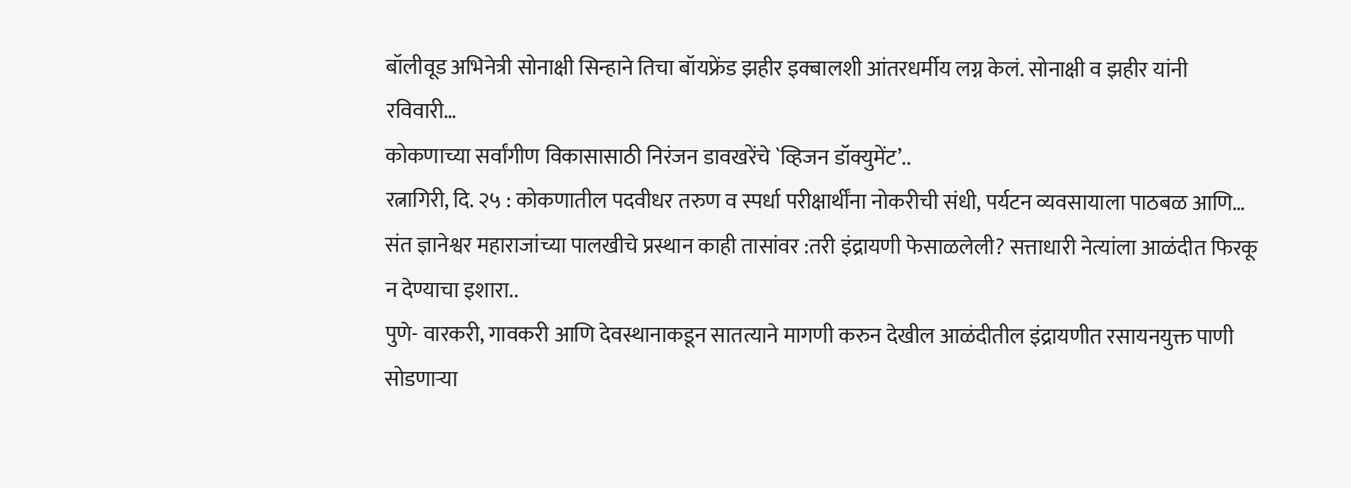बॉलीवूड अभिनेत्री सोनाक्षी सिन्हाने तिचा बॉयफ्रेंड झहीर इक्बालशी आंतरधर्मीय लग्न केलं. सोनाक्षी व झहीर यांनी रविवारी…
कोकणाच्या सर्वांगीण विकासासाठी निरंजन डावखरेंचे `व्हिजन डॉक्युमेंट’..
रत्नागिरी, दि. २५ : कोकणातील पदवीधर तरुण व स्पर्धा परीक्षार्थींना नोकरीची संधी, पर्यटन व्यवसायाला पाठबळ आणि…
संत ज्ञानेश्वर महाराजांच्या पालखीचे प्रस्थान काही तासांवर :तरी इंद्रायणी फेसाळलेली? सत्ताधारी नेत्यांला आळंदीत फिरकू न देण्याचा इशारा..
पुणे- वारकरी, गावकरी आणि देवस्थानाकडून सातत्याने मागणी करुन देखील आळंदीतील इंद्रायणीत रसायनयुक्त पाणी सोडणाऱ्या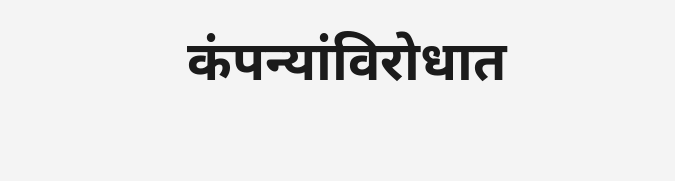कंपन्यांविरोधात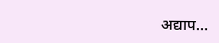अद्याप…